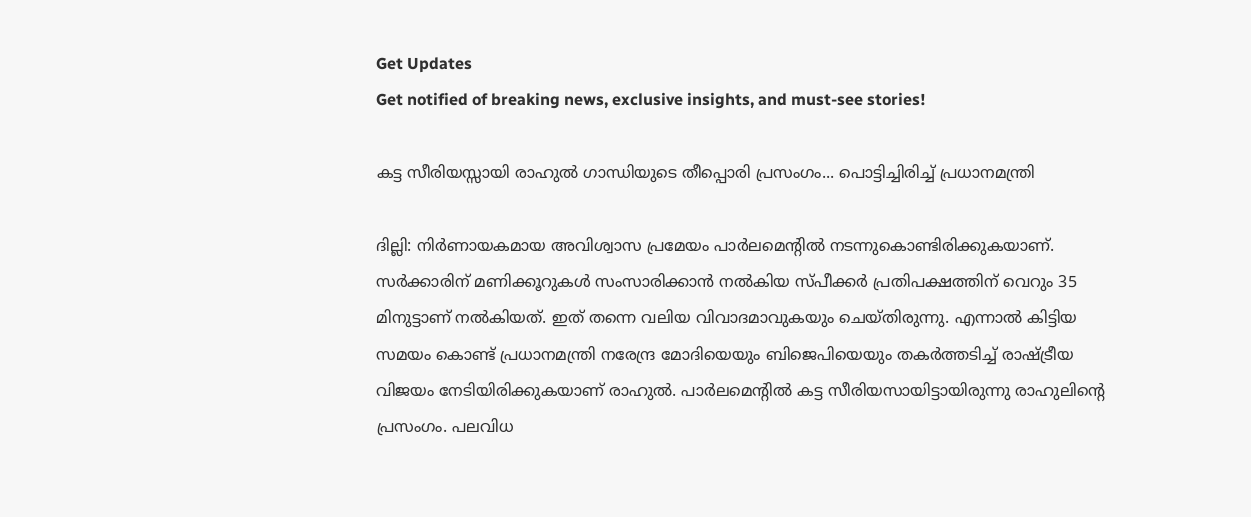Get Updates
Get notified of breaking news, exclusive insights, and must-see stories!

കട്ട സീരിയസ്സായി രാഹുല്‍ ഗാന്ധിയുടെ തീപ്പൊരി പ്രസംഗം... പൊട്ടിച്ചിരിച്ച് പ്രധാനമന്ത്രി

ദില്ലി: നിര്‍ണായകമായ അവിശ്വാസ പ്രമേയം പാര്‍ലമെന്റില്‍ നടന്നുകൊണ്ടിരിക്കുകയാണ്. സര്‍ക്കാരിന് മണിക്കൂറുകള്‍ സംസാരിക്കാന്‍ നല്‍കിയ സ്പീക്കര്‍ പ്രതിപക്ഷത്തിന് വെറും 35 മിനുട്ടാണ് നല്‍കിയത്. ഇത് തന്നെ വലിയ വിവാദമാവുകയും ചെയ്തിരുന്നു. എന്നാല്‍ കിട്ടിയ സമയം കൊണ്ട് പ്രധാനമന്ത്രി നരേന്ദ്ര മോദിയെയും ബിജെപിയെയും തകര്‍ത്തടിച്ച് രാഷ്ട്രീയ വിജയം നേടിയിരിക്കുകയാണ് രാഹുല്‍. പാര്‍ലമെന്റില്‍ കട്ട സീരിയസായിട്ടായിരുന്നു രാഹുലിന്റെ പ്രസംഗം. പലവിധ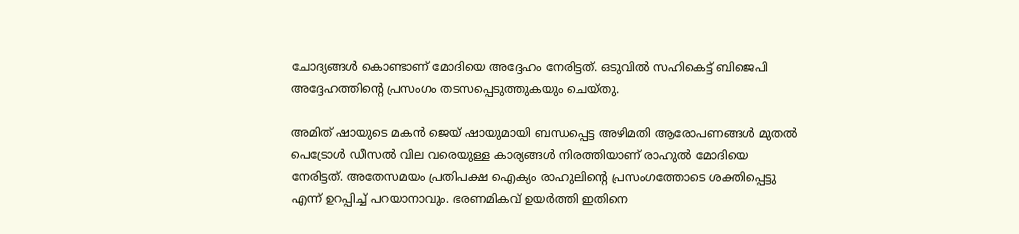ചോദ്യങ്ങള്‍ കൊണ്ടാണ് മോദിയെ അദ്ദേഹം നേരിട്ടത്. ഒടുവില്‍ സഹികെട്ട് ബിജെപി അദ്ദേഹത്തിന്റെ പ്രസംഗം തടസപ്പെടുത്തുകയും ചെയ്തു.

അമിത് ഷായുടെ മകന്‍ ജെയ് ഷായുമായി ബന്ധപ്പെട്ട അഴിമതി ആരോപണങ്ങള്‍ മുതല്‍ പെട്രോള്‍ ഡീസല്‍ വില വരെയുള്ള കാര്യങ്ങള്‍ നിരത്തിയാണ് രാഹുല്‍ മോദിയെ നേരിട്ടത്. അതേസമയം പ്രതിപക്ഷ ഐക്യം രാഹുലിന്റെ പ്രസംഗത്തോടെ ശക്തിപ്പെട്ടു എന്ന് ഉറപ്പിച്ച് പറയാനാവും. ഭരണമികവ് ഉയര്‍ത്തി ഇതിനെ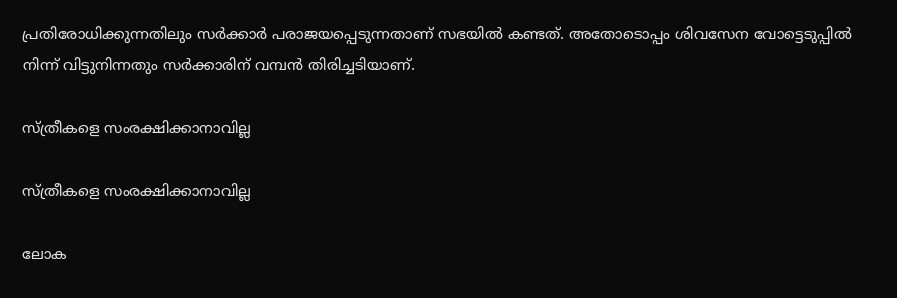പ്രതിരോധിക്കുന്നതിലും സര്‍ക്കാര്‍ പരാജയപ്പെടുന്നതാണ് സഭയില്‍ കണ്ടത്. അതോടൊപ്പം ശിവസേന വോട്ടെടുപ്പില്‍ നിന്ന് വിട്ടുനിന്നതും സര്‍ക്കാരിന് വമ്പന്‍ തിരിച്ചടിയാണ്.

സ്ത്രീകളെ സംരക്ഷിക്കാനാവില്ല

സ്ത്രീകളെ സംരക്ഷിക്കാനാവില്ല

ലോക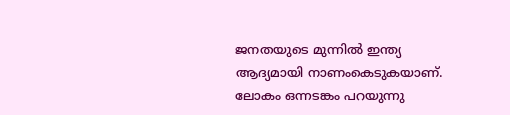ജനതയുടെ മുന്നില്‍ ഇന്ത്യ ആദ്യമായി നാണംകെടുകയാണ്. ലോകം ഒന്നടങ്കം പറയുന്നു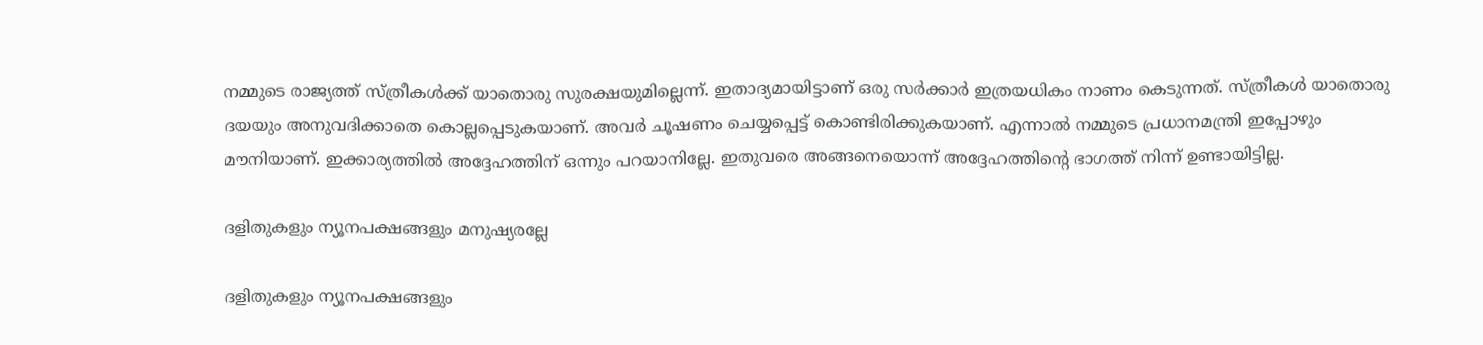നമ്മുടെ രാജ്യത്ത് സ്ത്രീകള്‍ക്ക് യാതൊരു സുരക്ഷയുമില്ലെന്ന്. ഇതാദ്യമായിട്ടാണ് ഒരു സര്‍ക്കാര്‍ ഇത്രയധികം നാണം കെടുന്നത്. സ്ത്രീകള്‍ യാതൊരു ദയയും അനുവദിക്കാതെ കൊല്ലപ്പെടുകയാണ്. അവര്‍ ചൂഷണം ചെയ്യപ്പെട്ട് കൊണ്ടിരിക്കുകയാണ്. എന്നാല്‍ നമ്മുടെ പ്രധാനമന്ത്രി ഇപ്പോഴും മൗനിയാണ്. ഇക്കാര്യത്തില്‍ അദ്ദേഹത്തിന് ഒന്നും പറയാനില്ലേ. ഇതുവരെ അങ്ങനെയൊന്ന് അദ്ദേഹത്തിന്റെ ഭാഗത്ത് നിന്ന് ഉണ്ടായിട്ടില്ല.

ദളിതുകളും ന്യൂനപക്ഷങ്ങളും മനുഷ്യരല്ലേ

ദളിതുകളും ന്യൂനപക്ഷങ്ങളും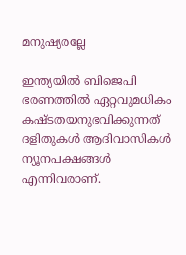മനുഷ്യരല്ലേ

ഇന്ത്യയില്‍ ബിജെപി ഭരണത്തില്‍ ഏറ്റവുമധികം കഷ്ടതയനുഭവിക്കുന്നത് ദളിതുകള്‍ ആദിവാസികള്‍ ന്യൂനപക്ഷങ്ങള്‍ എന്നിവരാണ്.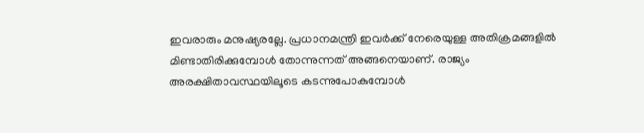ഇവരാരും മനുഷ്യരല്ലേ. പ്രധാനമന്ത്രി ഇവര്‍ക്ക് നേരെയുള്ള അതിക്രമങ്ങളില്‍ മിണ്ടാതിരിക്കുമ്പോള്‍ തോന്നുന്നത് അങ്ങനെയാണ്. രാജ്യം അരക്ഷിതാവസ്ഥയിലൂടെ കടന്നുപോകുമ്പോള്‍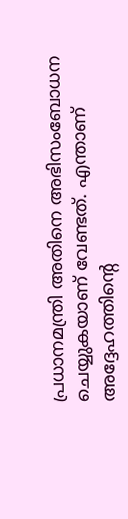പ്രധാനമന്ത്രി അതിനെ അഭിസംബോധന ചെയ്യുകയാണ് വേണ്ടത്. എന്താണ് അദ്ദേഹത്തിന്റെ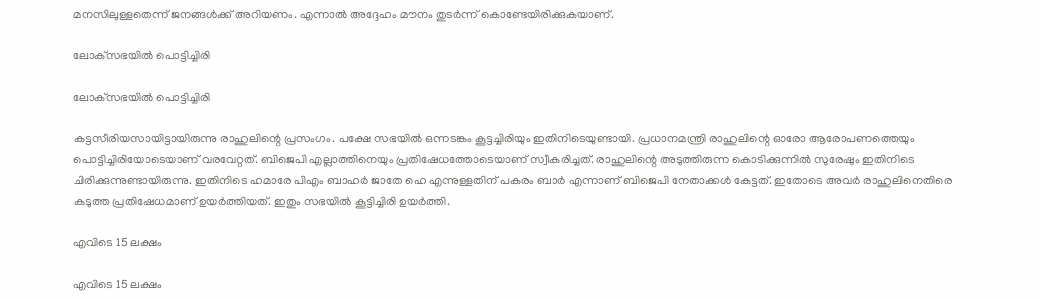മനസിലുള്ളതെന്ന് ജനങ്ങള്‍ക്ക് അറിയണം. എന്നാല്‍ അദ്ദേഹം മൗനം തുടര്‍ന്ന് കൊണ്ടേയിരിക്കുകയാണ്.

ലോക്‌സഭയില്‍ പൊട്ടിച്ചിരി

ലോക്‌സഭയില്‍ പൊട്ടിച്ചിരി

കട്ടസീരിയസായിട്ടായിരുന്നു രാഹുലിന്റെ പ്രസംഗം. പക്ഷേ സഭയില്‍ ഒന്നടങ്കം കൂട്ടച്ചിരിയും ഇതിനിടെയുണ്ടായി. പ്രധാനമന്ത്രി രാഹുലിന്റെ ഓരോ ആരോപണത്തെയും പൊട്ടിച്ചിരിയോടെയാണ് വരവേറ്റത്. ബിജെപി എല്ലാത്തിനെയും പ്രതിഷേധത്തോടെയാണ് സ്വീകരിച്ചത്. രാഹുലിന്റെ അടുത്തിരുന്ന കൊടിക്കുന്നില്‍ സുരേഷും ഇതിനിടെ ചിരിക്കുന്നുണ്ടായിരുന്നു. ഇതിനിടെ ഹമാരേ പിഎം ബാഹര്‍ ജാതേ ഹെ എന്നുള്ളതിന് പകരം ബാര്‍ എന്നാണ് ബിജെപി നേതാക്കള്‍ കേട്ടത്. ഇതോടെ അവര്‍ രാഹുലിനെതിരെ കടുത്ത പ്രതിഷേധമാണ് ഉയര്‍ത്തിയത്. ഇതും സഭയില്‍ കൂട്ടിച്ചിരി ഉയര്‍ത്തി.

എവിടെ 15 ലക്ഷം

എവിടെ 15 ലക്ഷം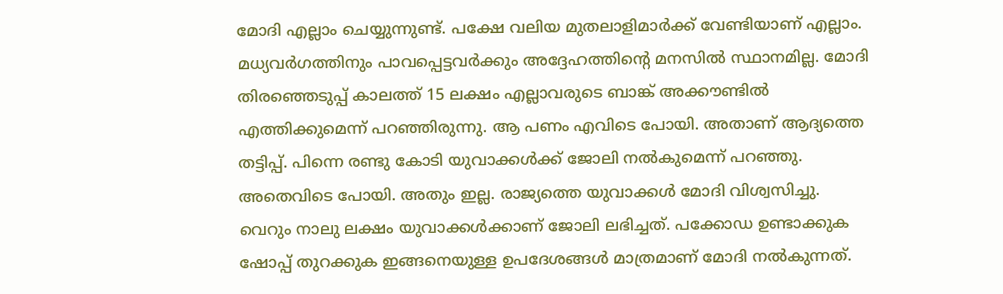മോദി എല്ലാം ചെയ്യുന്നുണ്ട്. പക്ഷേ വലിയ മുതലാളിമാര്‍ക്ക് വേണ്ടിയാണ് എല്ലാം. മധ്യവര്‍ഗത്തിനും പാവപ്പെട്ടവര്‍ക്കും അദ്ദേഹത്തിന്റെ മനസില്‍ സ്ഥാനമില്ല. മോദി തിരഞ്ഞെടുപ്പ് കാലത്ത് 15 ലക്ഷം എല്ലാവരുടെ ബാങ്ക് അക്കൗണ്ടില്‍ എത്തിക്കുമെന്ന് പറഞ്ഞിരുന്നു. ആ പണം എവിടെ പോയി. അതാണ് ആദ്യത്തെ തട്ടിപ്പ്. പിന്നെ രണ്ടു കോടി യുവാക്കള്‍ക്ക് ജോലി നല്‍കുമെന്ന് പറഞ്ഞു. അതെവിടെ പോയി. അതും ഇല്ല. രാജ്യത്തെ യുവാക്കള്‍ മോദി വിശ്വസിച്ചു. വെറും നാലു ലക്ഷം യുവാക്കള്‍ക്കാണ് ജോലി ലഭിച്ചത്. പക്കോഡ ഉണ്ടാക്കുക ഷോപ്പ് തുറക്കുക ഇങ്ങനെയുള്ള ഉപദേശങ്ങള്‍ മാത്രമാണ് മോദി നല്‍കുന്നത്.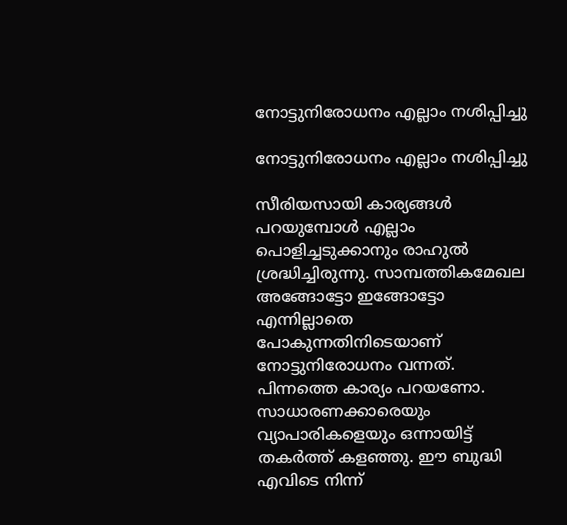നോട്ടുനിരോധനം എല്ലാം നശിപ്പിച്ചു

നോട്ടുനിരോധനം എല്ലാം നശിപ്പിച്ചു

സീരിയസായി കാര്യങ്ങള്‍ പറയുമ്പോള്‍ എല്ലാം പൊളിച്ചടുക്കാനും രാഹുല്‍ ശ്രദ്ധിച്ചിരുന്നു. സാമ്പത്തികമേഖല അങ്ങോട്ടോ ഇങ്ങോട്ടോ എന്നില്ലാതെ പോകുന്നതിനിടെയാണ് നോട്ടുനിരോധനം വന്നത്. പിന്നത്തെ കാര്യം പറയണോ. സാധാരണക്കാരെയും വ്യാപാരികളെയും ഒന്നായിട്ട് തകര്‍ത്ത് കളഞ്ഞു. ഈ ബുദ്ധി എവിടെ നിന്ന്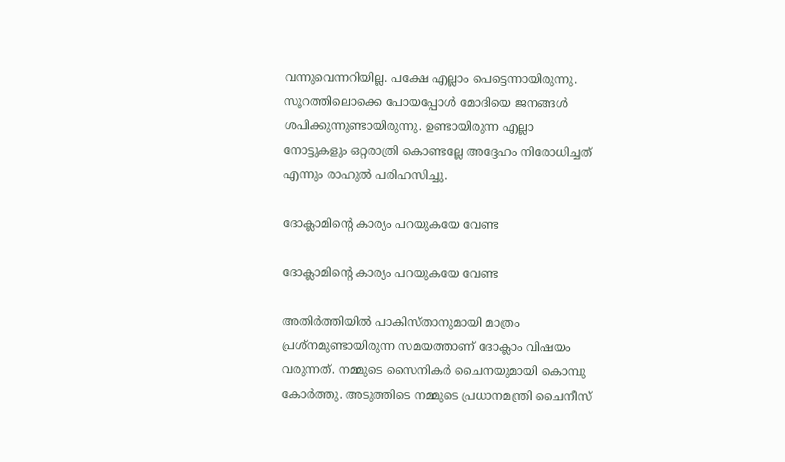വന്നുവെന്നറിയില്ല. പക്ഷേ എല്ലാം പെട്ടെന്നായിരുന്നു. സൂറത്തിലൊക്കെ പോയപ്പോള്‍ മോദിയെ ജനങ്ങള്‍ ശപിക്കുന്നുണ്ടായിരുന്നു. ഉണ്ടായിരുന്ന എല്ലാ നോട്ടുകളും ഒറ്റരാത്രി കൊണ്ടല്ലേ അദ്ദേഹം നിരോധിച്ചത് എന്നും രാഹുല്‍ പരിഹസിച്ചു.

ദോക്ലാമിന്റെ കാര്യം പറയുകയേ വേണ്ട

ദോക്ലാമിന്റെ കാര്യം പറയുകയേ വേണ്ട

അതിര്‍ത്തിയില്‍ പാകിസ്താനുമായി മാത്രം പ്രശ്‌നമുണ്ടായിരുന്ന സമയത്താണ് ദോക്ലാം വിഷയം വരുന്നത്. നമ്മുടെ സൈനികര്‍ ചൈനയുമായി കൊമ്പു കോര്‍ത്തു. അടുത്തിടെ നമ്മുടെ പ്രധാനമന്ത്രി ചൈനീസ്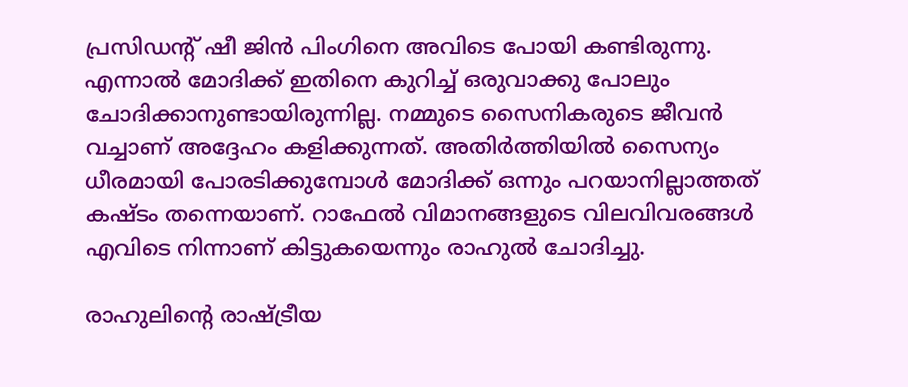പ്രസിഡന്റ് ഷീ ജിന്‍ പിംഗിനെ അവിടെ പോയി കണ്ടിരുന്നു. എന്നാല്‍ മോദിക്ക് ഇതിനെ കുറിച്ച് ഒരുവാക്കു പോലും ചോദിക്കാനുണ്ടായിരുന്നില്ല. നമ്മുടെ സൈനികരുടെ ജീവന്‍ വച്ചാണ് അദ്ദേഹം കളിക്കുന്നത്. അതിര്‍ത്തിയില്‍ സൈന്യം ധീരമായി പോരടിക്കുമ്പോള്‍ മോദിക്ക് ഒന്നും പറയാനില്ലാത്തത് കഷ്ടം തന്നെയാണ്. റാഫേല്‍ വിമാനങ്ങളുടെ വിലവിവരങ്ങള്‍ എവിടെ നിന്നാണ് കിട്ടുകയെന്നും രാഹുല്‍ ചോദിച്ചു.

രാഹുലിന്റെ രാഷ്ട്രീയ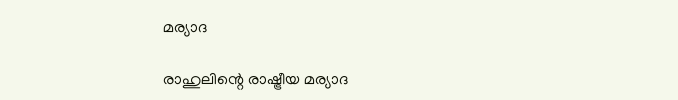മര്യാദ

രാഹുലിന്റെ രാഷ്ട്രീയ മര്യാദ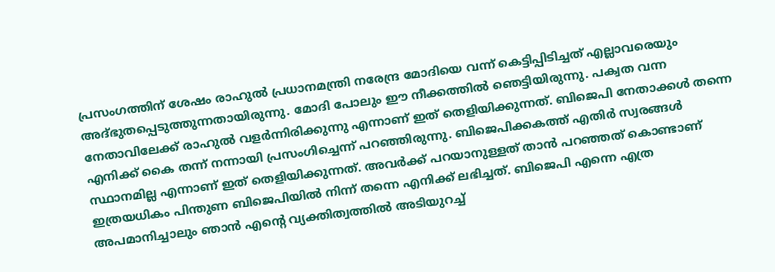പ്രസംഗത്തിന് ശേഷം രാഹുല്‍ പ്രധാനമന്ത്രി നരേന്ദ്ര മോദിയെ വന്ന് കെട്ടിപ്പിടിച്ചത് എല്ലാവരെയും അദ്ഭുതപ്പെടുത്തുന്നതായിരുന്നു. മോദി പോലും ഈ നീക്കത്തില്‍ ഞെട്ടിയിരുന്നു. പക്വത വന്ന നേതാവിലേക്ക് രാഹുല്‍ വളര്‍ന്നിരിക്കുന്നു എന്നാണ് ഇത് തെളിയിക്കുന്നത്. ബിജെപി നേതാക്കള്‍ തന്നെ എനിക്ക് കൈ തന്ന് നന്നായി പ്രസംഗിച്ചെന്ന് പറഞ്ഞിരുന്നു. ബിജെപിക്കകത്ത് എതിര്‍ സ്വരങ്ങള്‍ സ്ഥാനമില്ല എന്നാണ് ഇത് തെളിയിക്കുന്നത്. അവര്‍ക്ക് പറയാനുള്ളത് താന്‍ പറഞ്ഞത് കൊണ്ടാണ് ഇത്രയധികം പിന്തുണ ബിജെപിയില്‍ നിന്ന് തന്നെ എനിക്ക് ലഭിച്ചത്. ബിജെപി എന്നെ എത്ര അപമാനിച്ചാലും ഞാന്‍ എന്റെ വ്യക്തിത്വത്തില്‍ അടിയുറച്ച്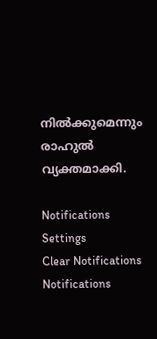നില്‍ക്കുമെന്നും രാഹുല്‍ വ്യക്തമാക്കി.

Notifications
Settings
Clear Notifications
Notifications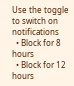Use the toggle to switch on notifications
  • Block for 8 hours
  • Block for 12 hours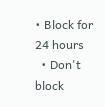• Block for 24 hours
  • Don't block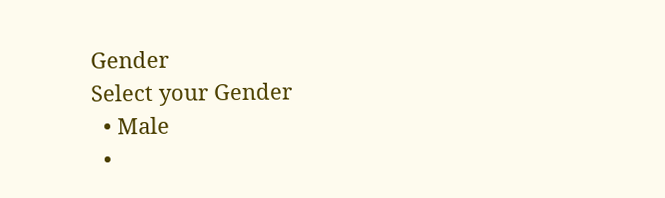Gender
Select your Gender
  • Male
  •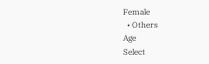Female
  • Others
Age
Select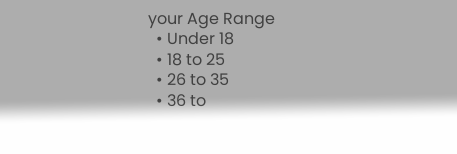your Age Range
  • Under 18
  • 18 to 25
  • 26 to 35
  • 36 to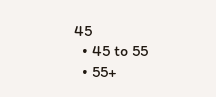45
  • 45 to 55
  • 55+